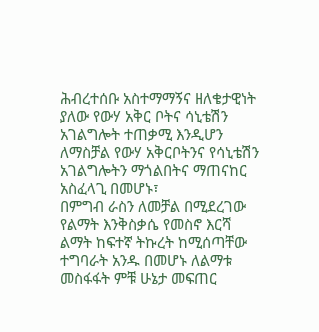ሕብረተሰቡ አስተማማኝና ዘለቄታዊነት ያለው የውሃ አቅር ቦትና ሳኒቴሽን አገልግሎት ተጠቃሚ እንዲሆን ለማስቻል የውሃ አቅርቦትንና የሳኒቴሽን አገልግሎትን ማጎልበትና ማጠናከር አስፈላጊ በመሆኑ፣
በምግብ ራስን ለመቻል በሚደረገው የልማት እንቅስቃሴ የመስኖ እርሻ ልማት ከፍተኛ ትኩረት ከሚሰጣቸው ተግባራት አንዱ በመሆኑ ለልማቱ መስፋፋት ምቹ ሁኔታ መፍጠር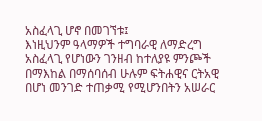አስፈላጊ ሆኖ በመገኘቱ፤
እነዚህንም ዓላማዎች ተግባራዊ ለማድረግ አስፈላጊ የሆነውን ገንዘብ ከተለያዩ ምንጮች በማእከል በማሰባሰብ ሁሉም ፍትሐዊና ርትአዊ በሆነ መንገድ ተጠቃሚ የሚሆንበትን አሠራር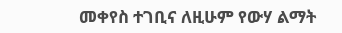መቀየስ ተገቢና ለዚሁም የውሃ ልማት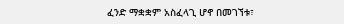ፈንድ ማቋቋም አስፈላጊ ሆኖ በመገኘቱ፣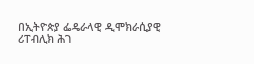በኢትዮጵያ ፌዴራላዊ ዲሞክራሲያዊ ሪፐብሊክ ሕገ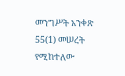መንግሥት አንቀጽ 55(1) መሠረት የሚከተለው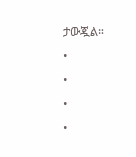ታውጇል።
•
•
•
•